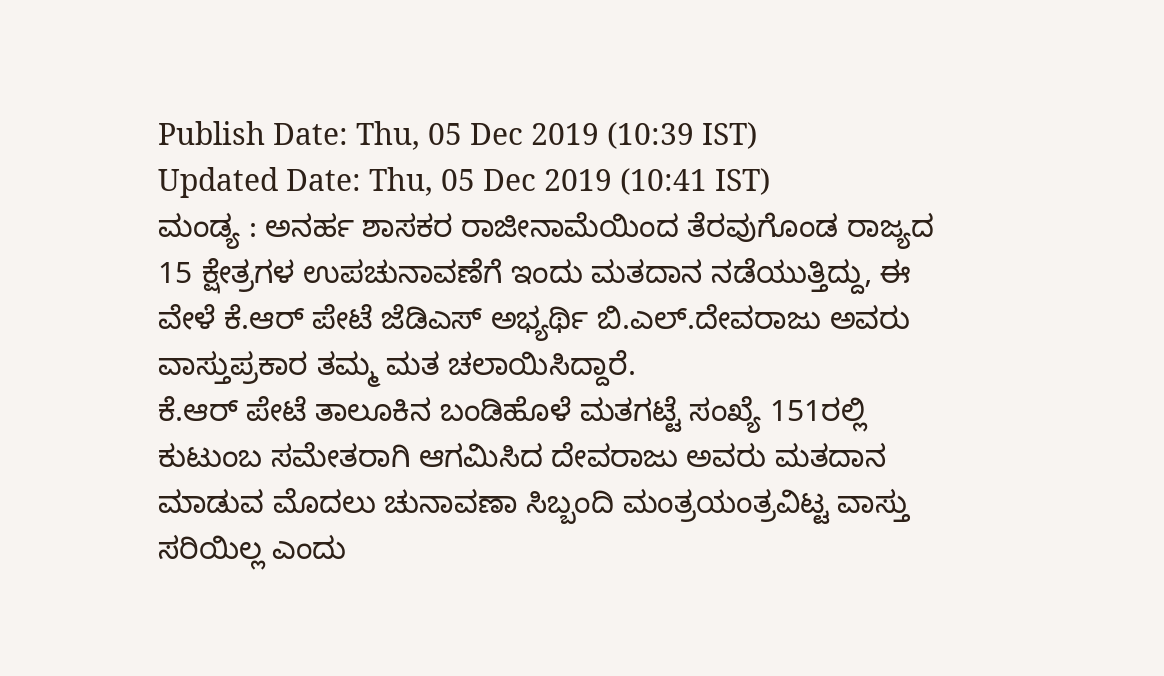Publish Date: Thu, 05 Dec 2019 (10:39 IST)
Updated Date: Thu, 05 Dec 2019 (10:41 IST)
ಮಂಡ್ಯ : ಅನರ್ಹ ಶಾಸಕರ ರಾಜೀನಾಮೆಯಿಂದ ತೆರವುಗೊಂಡ ರಾಜ್ಯದ 15 ಕ್ಷೇತ್ರಗಳ ಉಪಚುನಾವಣೆಗೆ ಇಂದು ಮತದಾನ ನಡೆಯುತ್ತಿದ್ದು, ಈ ವೇಳೆ ಕೆ.ಆರ್ ಪೇಟೆ ಜೆಡಿಎಸ್ ಅಭ್ಯರ್ಥಿ ಬಿ.ಎಲ್.ದೇವರಾಜು ಅವರು ವಾಸ್ತುಪ್ರಕಾರ ತಮ್ಮ ಮತ ಚಲಾಯಿಸಿದ್ದಾರೆ.
ಕೆ.ಆರ್ ಪೇಟೆ ತಾಲೂಕಿನ ಬಂಡಿಹೊಳೆ ಮತಗಟ್ಟೆ ಸಂಖ್ಯೆ 151ರಲ್ಲಿ ಕುಟುಂಬ ಸಮೇತರಾಗಿ ಆಗಮಿಸಿದ ದೇವರಾಜು ಅವರು ಮತದಾನ ಮಾಡುವ ಮೊದಲು ಚುನಾವಣಾ ಸಿಬ್ಬಂದಿ ಮಂತ್ರಯಂತ್ರವಿಟ್ಟ ವಾಸ್ತು ಸರಿಯಿಲ್ಲ ಎಂದು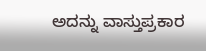ಅದನ್ನು ವಾಸ್ತುಪ್ರಕಾರ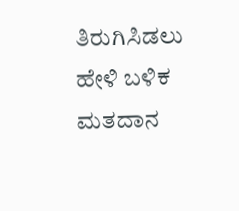ತಿರುಗಿಸಿಡಲು ಹೇಳಿ ಬಳಿಕ ಮತದಾನ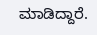ಮಾಡಿದ್ದಾರೆ.